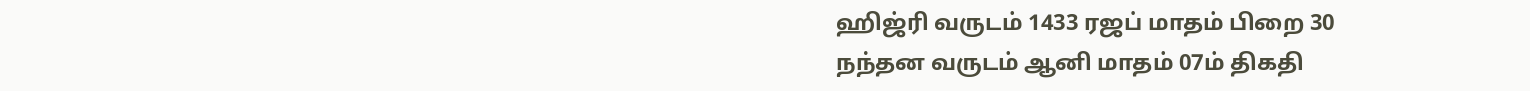ஹிஜ்ரி வருடம் 1433 ரஜப் மாதம் பிறை 30
நந்தன வருடம் ஆனி மாதம் 07ம் திகதி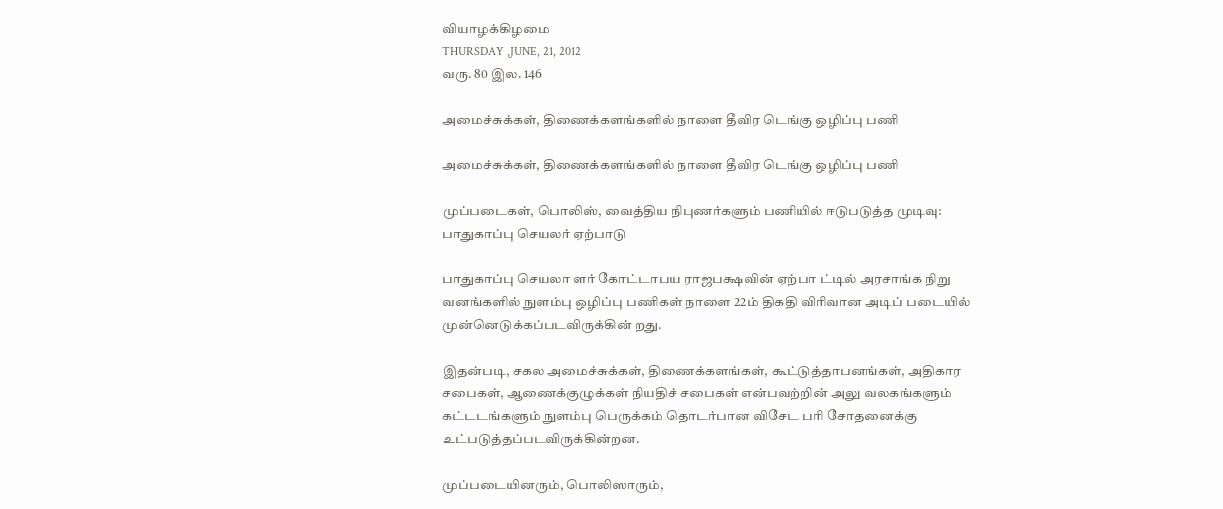வியாழக்கிழமை
THURSDAY ,JUNE, 21, 2012
வரு. 80 இல. 146

அமைச்சுக்கள், திணைக்களங்களில் நாளை தீவிர டெங்கு ஒழிப்பு பணி

அமைச்சுக்கள், திணைக்களங்களில் நாளை தீவிர டெங்கு ஒழிப்பு பணி

முப்படைகள், பொலிஸ், வைத்திய நிபுணர்களும் பணியில் ஈடுபடுத்த முடிவு: பாதுகாப்பு செயலர் ஏற்பாடு

பாதுகாப்பு செயலா ளர் கோட்டாபய ராஜபக்ஷவின் ஏற்பா ட்டில் அரசாங்க நிறு வனங்களில் நுளம்பு ஒழிப்பு பணிகள் நாளை 22ம் திகதி விரிவான அடிப் படையில் முன்னெடுக்கப்படவிருக்கின் றது.

இதன்படி, சகல அமைச்சுக்கள், திணைக்களங்கள், கூட்டுத்தாபனங்கள், அதிகார சபைகள், ஆணைக்குழுக்கள் நியதிச் சபைகள் என்பவற்றின் அலு வலகங்களும் கட்டடங்களும் நுளம்பு பெருக்கம் தொடர்பான விசேட பரி சோதனைக்கு உட்படுத்தப்படவிருக்கின்றன.

முப்படையினரும், பொலிஸாரும்,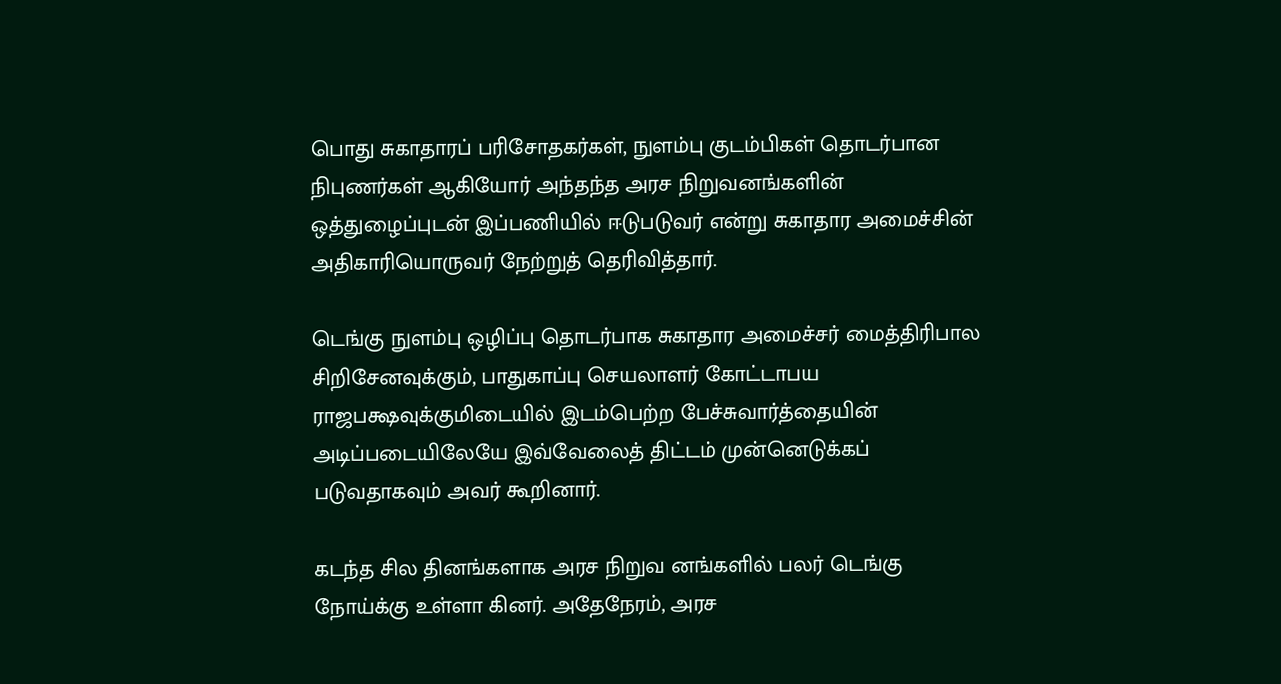பொது சுகாதாரப் பரிசோதகர்கள், நுளம்பு குடம்பிகள் தொடர்பான நிபுணர்கள் ஆகியோர் அந்தந்த அரச நிறுவனங்களின் ஒத்துழைப்புடன் இப்பணியில் ஈடுபடுவர் என்று சுகாதார அமைச்சின் அதிகாரியொருவர் நேற்றுத் தெரிவித்தார்.

டெங்கு நுளம்பு ஒழிப்பு தொடர்பாக சுகாதார அமைச்சர் மைத்திரிபால சிறிசேனவுக்கும், பாதுகாப்பு செயலாளர் கோட்டாபய ராஜபக்ஷவுக்குமிடையில் இடம்பெற்ற பேச்சுவார்த்தையின் அடிப்படையிலேயே இவ்வேலைத் திட்டம் முன்னெடுக்கப் படுவதாகவும் அவர் கூறினார்.

கடந்த சில தினங்களாக அரச நிறுவ னங்களில் பலர் டெங்கு நோய்க்கு உள்ளா கினர். அதேநேரம், அரச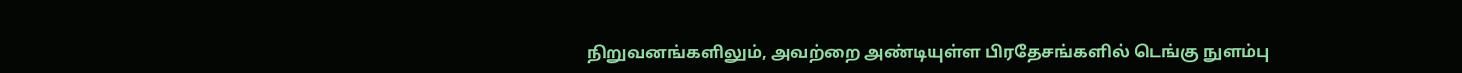நிறுவனங்களிலும், அவற்றை அண்டியுள்ள பிரதேசங்களில் டெங்கு நுளம்பு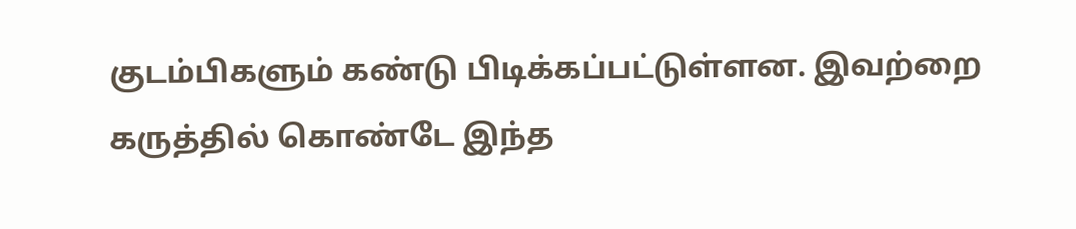குடம்பிகளும் கண்டு பிடிக்கப்பட்டுள்ளன. இவற்றை கருத்தில் கொண்டே இந்த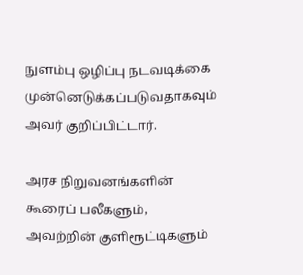நுளம்பு ஒழிப்பு நடவடிக்கை முன்னெடுக்கப்படுவதாகவும் அவர் குறிப்பிட்டார்.

அரச நிறுவனங்களின் கூரைப் பலீகளும், அவற்றின் குளிரூட்டிகளும்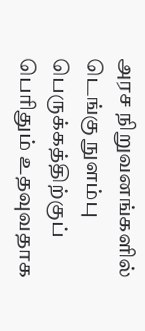அரச நிறுவனங்களில் டெங்கு நுளம்பு பெருக்கத்திற்குப் பெரிதும் உதவுவதாக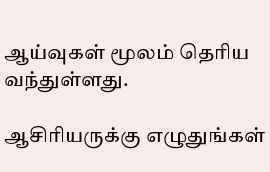ஆய்வுகள் மூலம் தெரிய வந்துள்ளது.

ஆசிரியருக்கு எழுதுங்கள்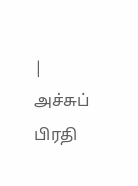| அச்சுப் பிரதி